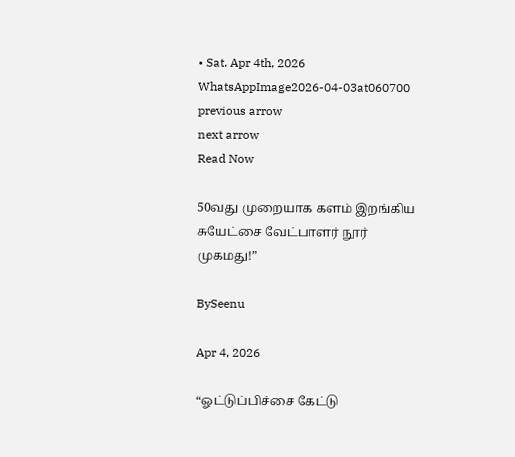• Sat. Apr 4th, 2026
WhatsAppImage2026-04-03at060700
previous arrow
next arrow
Read Now

50வது முறையாக களம் இறங்கிய சுயேட்சை வேட்பாளர் நூர் முகமது!”

BySeenu

Apr 4, 2026

“ஓட்டுப்பிச்சை கேட்டு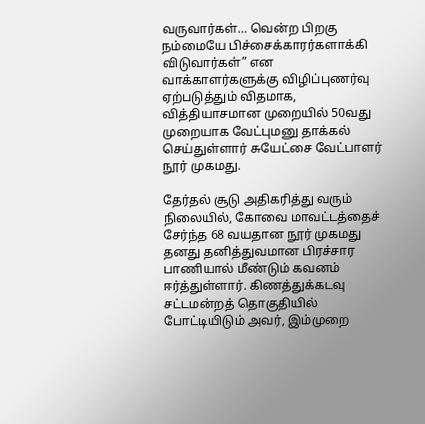வருவார்கள்… வென்ற பிறகு நம்மையே பிச்சைக்காரர்களாக்கி விடுவார்கள்” என வாக்காளர்களுக்கு விழிப்புணர்வு ஏற்படுத்தும் விதமாக, வித்தியாசமான முறையில் 50வது முறையாக வேட்புமனு தாக்கல் செய்துள்ளார் சுயேட்சை வேட்பாளர் நூர் முகமது.

தேர்தல் சூடு அதிகரித்து வரும் நிலையில், கோவை மாவட்டத்தைச் சேர்ந்த 68 வயதான நூர் முகமது தனது தனித்துவமான பிரச்சார பாணியால் மீண்டும் கவனம் ஈர்த்துள்ளார். கிணத்துக்கடவு சட்டமன்றத் தொகுதியில் போட்டியிடும் அவர், இம்முறை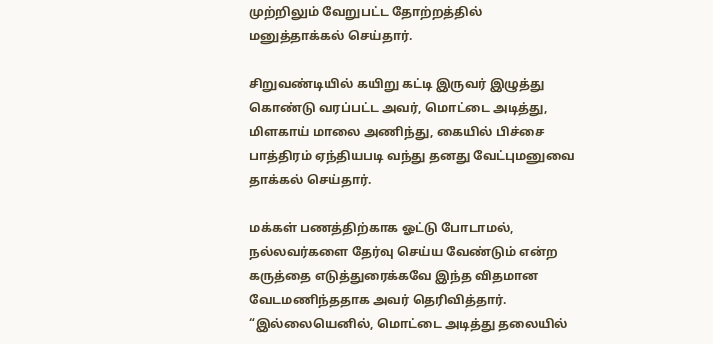முற்றிலும் வேறுபட்ட தோற்றத்தில் மனுத்தாக்கல் செய்தார்.

சிறுவண்டியில் கயிறு கட்டி இருவர் இழுத்து கொண்டு வரப்பட்ட அவர், மொட்டை அடித்து, மிளகாய் மாலை அணிந்து, கையில் பிச்சை பாத்திரம் ஏந்தியபடி வந்து தனது வேட்புமனுவை தாக்கல் செய்தார்.

மக்கள் பணத்திற்காக ஓட்டு போடாமல், நல்லவர்களை தேர்வு செய்ய வேண்டும் என்ற கருத்தை எடுத்துரைக்கவே இந்த விதமான வேடமணிந்ததாக அவர் தெரிவித்தார். “இல்லையெனில், மொட்டை அடித்து தலையில்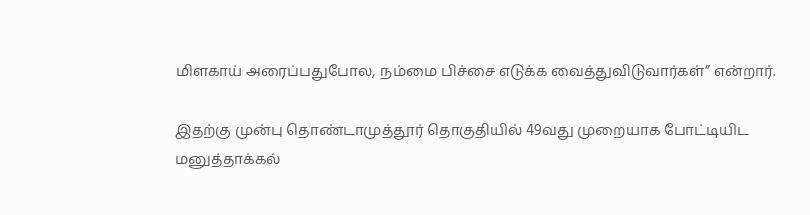மிளகாய் அரைப்பதுபோல, நம்மை பிச்சை எடுக்க வைத்துவிடுவார்கள்” என்றார்.

இதற்கு முன்பு தொண்டாமுத்தூர் தொகுதியில் 49வது முறையாக போட்டியிட மனுத்தாக்கல்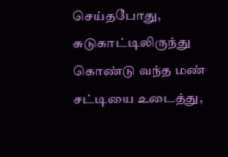செய்தபோது, சுடுகாட்டிலிருந்து கொண்டு வந்த மண் சட்டியை உடைத்து,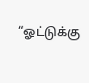“ஓட்டுக்கு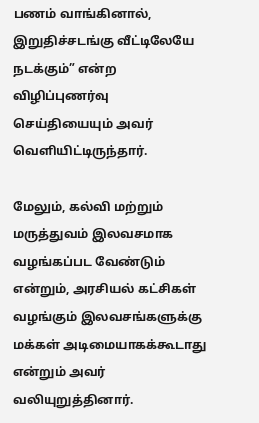பணம் வாங்கினால், இறுதிச்சடங்கு வீட்டிலேயே நடக்கும்” என்ற விழிப்புணர்வு செய்தியையும் அவர் வெளியிட்டிருந்தார்.

மேலும், கல்வி மற்றும் மருத்துவம் இலவசமாக வழங்கப்பட வேண்டும் என்றும், அரசியல் கட்சிகள் வழங்கும் இலவசங்களுக்கு மக்கள் அடிமையாகக்கூடாது என்றும் அவர் வலியுறுத்தினார்.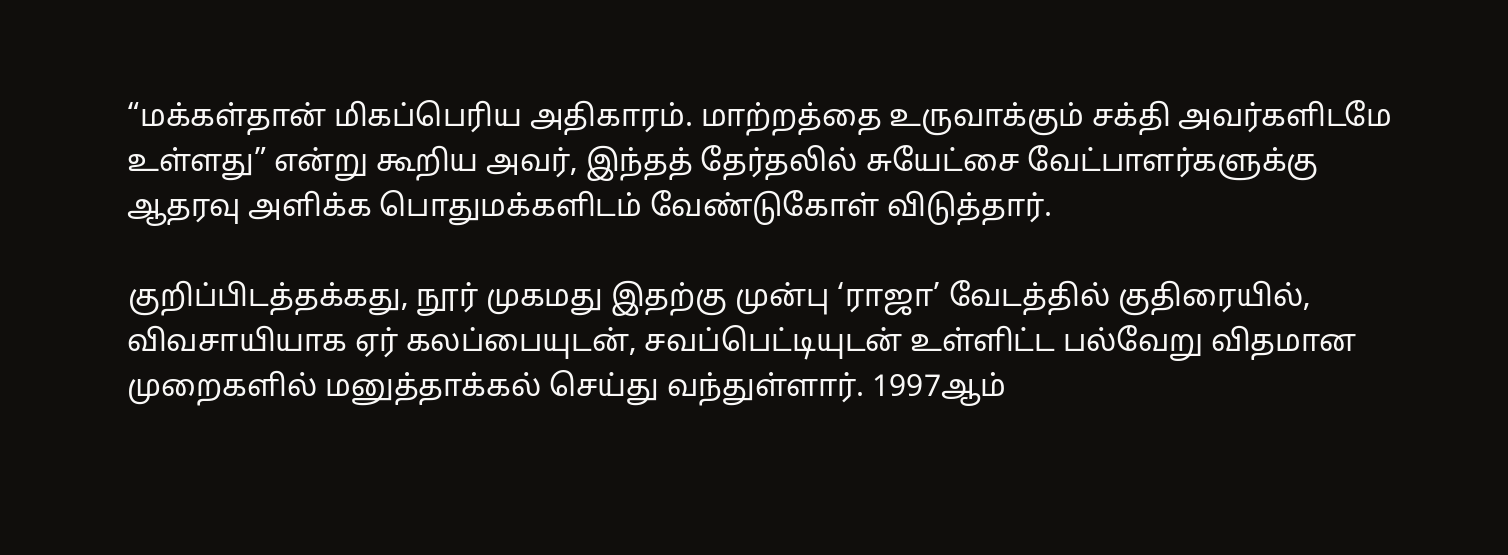“மக்கள்தான் மிகப்பெரிய அதிகாரம். மாற்றத்தை உருவாக்கும் சக்தி அவர்களிடமே உள்ளது” என்று கூறிய அவர், இந்தத் தேர்தலில் சுயேட்சை வேட்பாளர்களுக்கு ஆதரவு அளிக்க பொதுமக்களிடம் வேண்டுகோள் விடுத்தார்.

குறிப்பிடத்தக்கது, நூர் முகமது இதற்கு முன்பு ‘ராஜா’ வேடத்தில் குதிரையில், விவசாயியாக ஏர் கலப்பையுடன், சவப்பெட்டியுடன் உள்ளிட்ட பல்வேறு விதமான முறைகளில் மனுத்தாக்கல் செய்து வந்துள்ளார். 1997ஆம்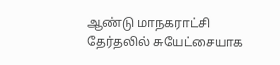ஆண்டு மாநகராட்சி தேர்தலில் சுயேட்சையாக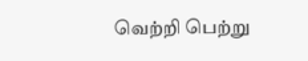வெற்றி பெற்று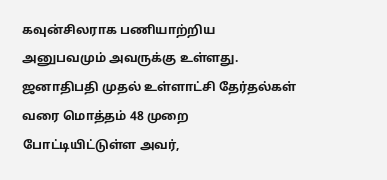கவுன்சிலராக பணியாற்றிய அனுபவமும் அவருக்கு உள்ளது. ஜனாதிபதி முதல் உள்ளாட்சி தேர்தல்கள் வரை மொத்தம் 48 முறை போட்டியிட்டுள்ள அவர்,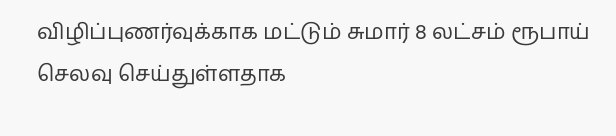விழிப்புணர்வுக்காக மட்டும் சுமார் 8 லட்சம் ரூபாய் செலவு செய்துள்ளதாக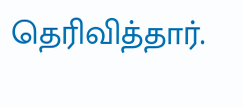தெரிவித்தார்.